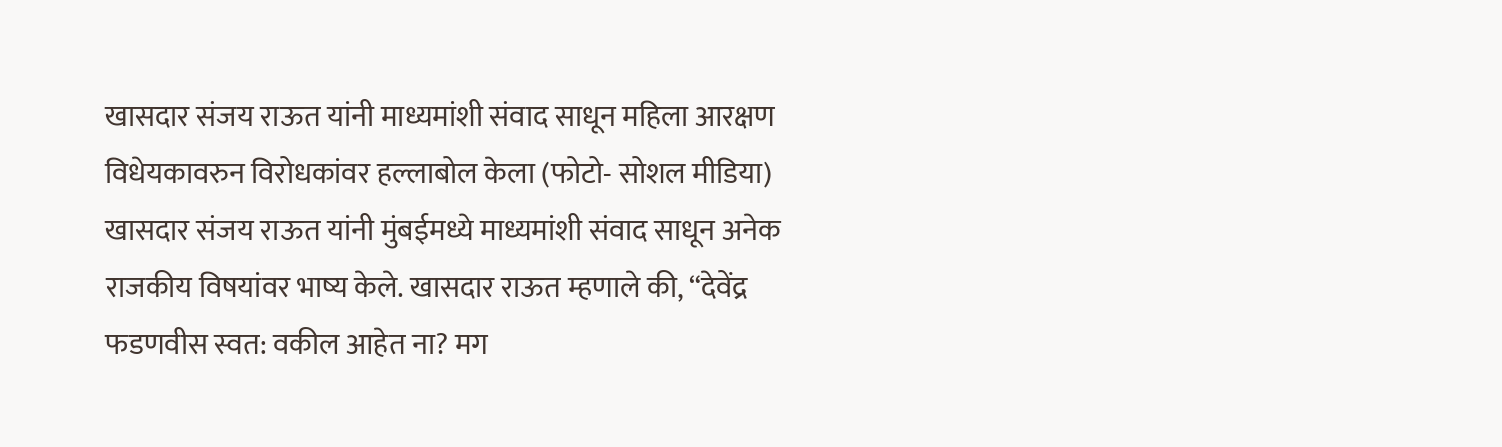खासदार संजय राऊत यांनी माध्यमांशी संवाद साधून महिला आरक्षण विधेयकावरुन विरोधकांवर हल्लाबोल केला (फोटो- सोशल मीडिया)
खासदार संजय राऊत यांनी मुंबईमध्ये माध्यमांशी संवाद साधून अनेक राजकीय विषयांवर भाष्य केले. खासदार राऊत म्हणाले की, “देवेंद्र फडणवीस स्वत: वकील आहेत ना? मग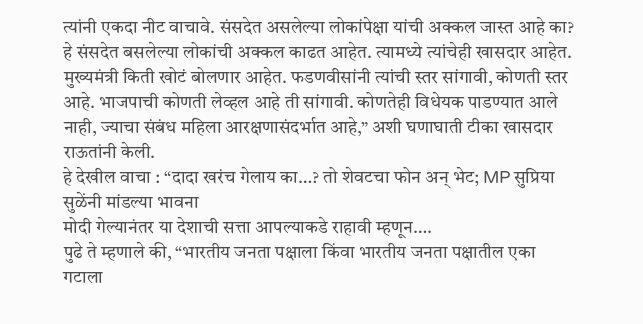त्यांनी एकदा नीट वाचावे. संसदेत असलेल्या लोकांपेक्षा यांची अक्कल जास्त आहे का? हे संसदेत बसलेल्या लोकांची अक्कल काढत आहेत. त्यामध्ये त्यांचेही खासदार आहेत. मुख्यमंत्री किती खोटं बोलणार आहेत. फडणवीसांनी त्यांची स्तर सांगावी, कोणती स्तर आहे. भाजपाची कोणती लेव्हल आहे ती सांगावी. कोणतेही विधेयक पाडण्यात आले नाही, ज्याचा संबंध महिला आरक्षणासंदर्भात आहे,” अशी घणाघाती टीका खासदार राऊतांनी केली.
हे देखील वाचा : “दादा खरंच गेलाय का…? तो शेवटचा फोन अन् भेट; MP सुप्रिया सुळेंनी मांडल्या भावना
मोदी गेल्यानंतर या देशाची सत्ता आपल्याकडे राहावी म्हणून….
पुढे ते म्हणाले की, “भारतीय जनता पक्षाला किंवा भारतीय जनता पक्षातील एका गटाला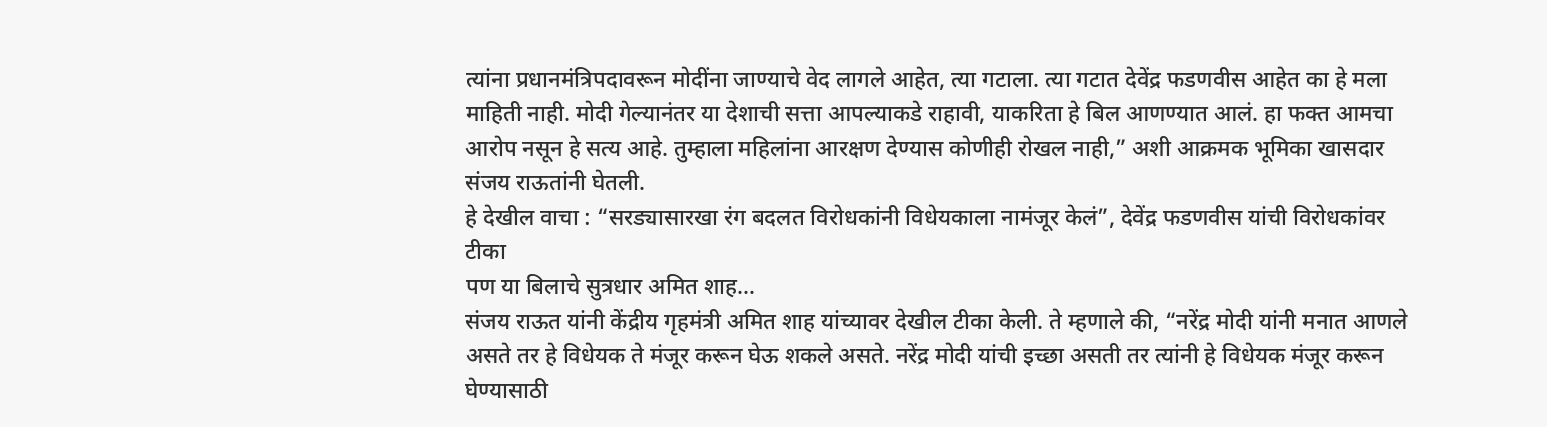त्यांना प्रधानमंत्रिपदावरून मोदींना जाण्याचे वेद लागले आहेत, त्या गटाला. त्या गटात देवेंद्र फडणवीस आहेत का हे मला माहिती नाही. मोदी गेल्यानंतर या देशाची सत्ता आपल्याकडे राहावी, याकरिता हे बिल आणण्यात आलं. हा फक्त आमचा आरोप नसून हे सत्य आहे. तुम्हाला महिलांना आरक्षण देण्यास कोणीही रोखल नाही,” अशी आक्रमक भूमिका खासदार संजय राऊतांनी घेतली.
हे देखील वाचा : “सरड्यासारखा रंग बदलत विरोधकांनी विधेयकाला नामंजूर केलं”, देवेंद्र फडणवीस यांची विरोधकांवर टीका
पण या बिलाचे सुत्रधार अमित शाह…
संजय राऊत यांनी केंद्रीय गृहमंत्री अमित शाह यांच्यावर देखील टीका केली. ते म्हणाले की, “नरेंद्र मोदी यांनी मनात आणले असते तर हे विधेयक ते मंजूर करून घेऊ शकले असते. नरेंद्र मोदी यांची इच्छा असती तर त्यांनी हे विधेयक मंजूर करून घेण्यासाठी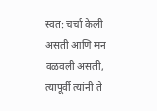स्वत: चर्चा केली असती आणि मन वळवली असती, त्यापूर्वी त्यांनी ते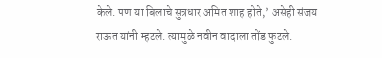केले. पण या बिलाचे सुत्रधार अमित शाह होते,’ असेही संजय राऊत यांनी म्हटले. त्यामुळे नवीन वादाला तोंड फुटले.